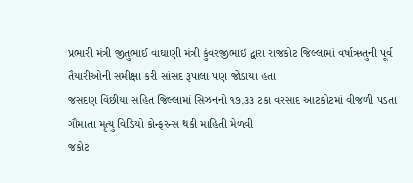પ્રભારી મંત્રી જીતુભાઈ વાઘાણી મંત્રી કુંવરજીભાઇ દ્વારા રાજકોટ જિલ્લામાં વર્ષાઋતુની પૂર્વ તૈયારીઓની સમીક્ષા કરી સાંસદ રૂપાલા પણ જોડાયા હતા
જસદણ વિંછીયા સહિત જિલ્લામાં સિઝનનો ૧૭.૩૩ ટકા વરસાદ આટકોટમાં વીજળી પડતા ગૌમાતા મૃત્યુ વિડિયો કોન્ફરન્સ થકી માહિતી મેળવી
જકોટ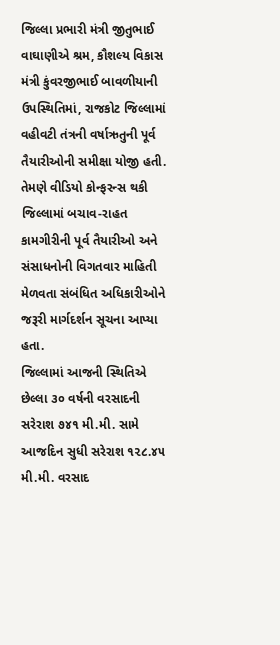જિલ્લા પ્રભારી મંત્રી જીતુભાઈ વાઘાણીએ શ્રમ, કૌશલ્ય વિકાસ મંત્રી કુંવરજીભાઈ બાવળીયાની ઉપસ્થિતિમાં, રાજકોટ જિલ્લામાં વહીવટી તંત્રની વર્ષાઋતુની પૂર્વ તૈયારીઓની સમીક્ષા યોજી હતી. તેમણે વીડિયો કોન્ફરન્સ થકી જિલ્લામાં બચાવ-રાહત કામગીરીની પૂર્વ તૈયારીઓ અને સંસાધનોની વિગતવાર માહિતી મેળવતા સંબંધિત અધિકારીઓને જરૂરી માર્ગદર્શન સૂચના આપ્યા હતા.
જિલ્લામાં આજની સ્થિતિએ છેલ્લા ૩૦ વર્ષની વરસાદની સરેરાશ ૭૪૧ મી.મી. સામે આજદિન સુધી સરેરાશ ૧૨૮.૪૫ મી.મી. વરસાદ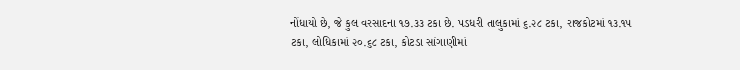નોંધાયો છે, જે કુલ વરસાદના ૧૭.૩૩ ટકા છે. પડધરી તાલુકામાં ૬.૨૮ ટકા, રાજકોટમાં ૧૩.૧૫ ટકા, લોધિકામાં ૨૦.૬૮ ટકા, કોટડા સાંગાણીમાં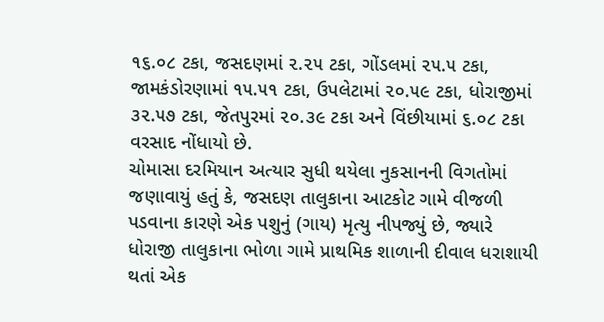૧૬.૦૮ ટકા, જસદણમાં ૨.૨૫ ટકા, ગોંડલમાં ૨૫.૫ ટકા, જામકંડોરણામાં ૧૫.૫૧ ટકા, ઉપલેટામાં ૨૦.૫૯ ટકા, ધોરાજીમાં ૩૨.૫૭ ટકા, જેતપુરમાં ૨૦.૩૯ ટકા અને વિંછીયામાં ૬.૦૮ ટકા વરસાદ નોંધાયો છે.
ચોમાસા દરમિયાન અત્યાર સુધી થયેલા નુકસાનની વિગતોમાં જણાવાયું હતું કે, જસદણ તાલુકાના આટકોટ ગામે વીજળી પડવાના કારણે એક પશુનું (ગાય) મૃત્યુ નીપજ્યું છે, જ્યારે ધોરાજી તાલુકાના ભોળા ગામે પ્રાથમિક શાળાની દીવાલ ધરાશાયી થતાં એક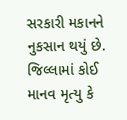સરકારી મકાનને નુકસાન થયું છે. જિલ્લામાં કોઈ માનવ મૃત્યુ કે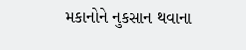મકાનોને નુકસાન થવાના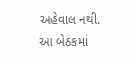અહેવાલ નથી.
આ બેઠકમાં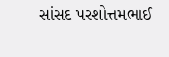સાંસદ પરશોત્તમભાઈ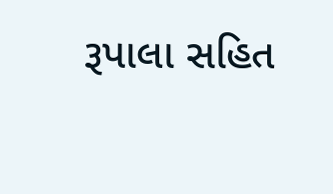રૂપાલા સહિત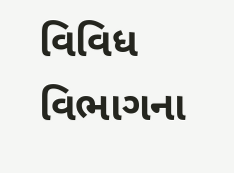વિવિધ વિભાગના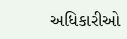અધિકારીઓ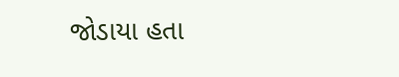જોડાયા હતા